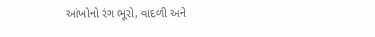આંખોનો રંગ ભૂરો, વાદળી અને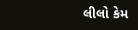લીલો કેમ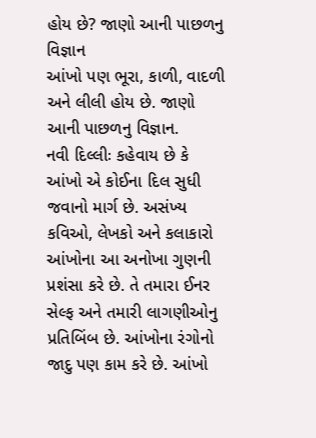હોય છે? જાણો આની પાછળનુ વિજ્ઞાન
આંખો પણ ભૂરા, કાળી, વાદળી અને લીલી હોય છે. જાણો આની પાછળનુ વિજ્ઞાન.
નવી દિલ્લીઃ કહેવાય છે કે આંખો એ કોઈના દિલ સુધી જવાનો માર્ગ છે. અસંખ્ય કવિઓ, લેખકો અને કલાકારો આંખોના આ અનોખા ગુણની પ્રશંસા કરે છે. તે તમારા ઈનર સેલ્ફ અને તમારી લાગણીઓનુ પ્રતિબિંબ છે. આંખોના રંગોનો જાદુ પણ કામ કરે છે. આંખો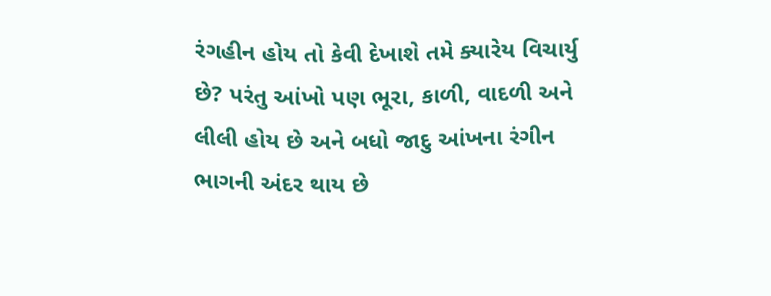રંગહીન હોય તો કેવી દેખાશે તમે ક્યારેય વિચાર્યુ છે? પરંતુ આંખો પણ ભૂરા, કાળી, વાદળી અને લીલી હોય છે અને બધો જાદુ આંખના રંગીન ભાગની અંદર થાય છે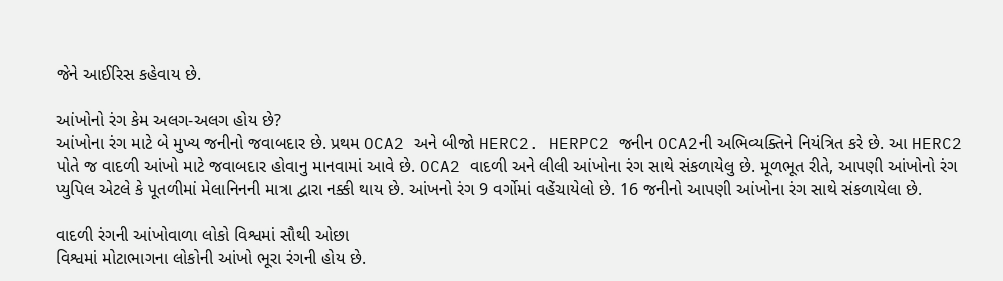જેને આઈરિસ કહેવાય છે.

આંખોનો રંગ કેમ અલગ-અલગ હોય છે?
આંખોના રંગ માટે બે મુખ્ય જનીનો જવાબદાર છે. પ્રથમ OCA2 અને બીજો HERC2. HERPC2 જનીન OCA2ની અભિવ્યક્તિને નિયંત્રિત કરે છે. આ HERC2 પોતે જ વાદળી આંખો માટે જવાબદાર હોવાનુ માનવામાં આવે છે. OCA2 વાદળી અને લીલી આંખોના રંગ સાથે સંકળાયેલુ છે. મૂળભૂત રીતે, આપણી આંખોનો રંગ પ્યુપિલ એટલે કે પૂતળીમાં મેલાનિનની માત્રા દ્વારા નક્કી થાય છે. આંખનો રંગ 9 વર્ગોમાં વહેંચાયેલો છે. 16 જનીનો આપણી આંખોના રંગ સાથે સંકળાયેલા છે.

વાદળી રંગની આંખોવાળા લોકો વિશ્વમાં સૌથી ઓછા
વિશ્વમાં મોટાભાગના લોકોની આંખો ભૂરા રંગની હોય છે.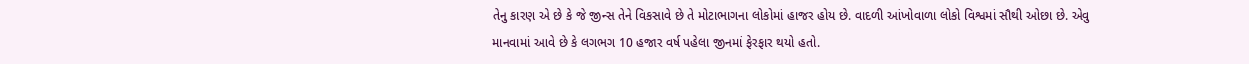તેનુ કારણ એ છે કે જે જીન્સ તેને વિકસાવે છે તે મોટાભાગના લોકોમાં હાજર હોય છે. વાદળી આંખોવાળા લોકો વિશ્વમાં સૌથી ઓછા છે. એવુ માનવામાં આવે છે કે લગભગ 10 હજાર વર્ષ પહેલા જીનમાં ફેરફાર થયો હતો.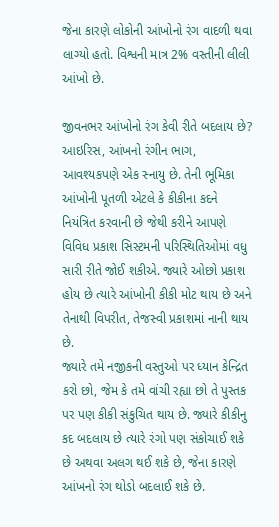જેના કારણે લોકોની આંખોનો રંગ વાદળી થવા લાગ્યો હતો. વિશ્વની માત્ર 2% વસ્તીની લીલી આંખો છે.

જીવનભર આંખોનો રંગ કેવી રીતે બદલાય છે?
આઇરિસ, આંખનો રંગીન ભાગ, આવશ્યકપણે એક સ્નાયુ છે. તેની ભૂમિકા આંખોની પૂતળી એટલે કે કીકીના કદને નિયંત્રિત કરવાની છે જેથી કરીને આપણે વિવિધ પ્રકાશ સિસ્ટમની પરિસ્થિતિઓમાં વધુ સારી રીતે જોઈ શકીએ. જ્યારે ઓછો પ્રકાશ હોય છે ત્યારે આંખોની કીકી મોટ થાય છે અને તેનાથી વિપરીત, તેજસ્વી પ્રકાશમાં નાની થાય છે.
જ્યારે તમે નજીકની વસ્તુઓ પર ધ્યાન કેન્દ્રિત કરો છો, જેમ કે તમે વાંચી રહ્યા છો તે પુસ્તક પર પણ કીકી સંકુચિત થાય છે. જ્યારે કીકીનુ કદ બદલાય છે ત્યારે રંગો પણ સંકોચાઈ શકે છે અથવા અલગ થઈ શકે છે, જેના કારણે આંખનો રંગ થોડો બદલાઈ શકે છે.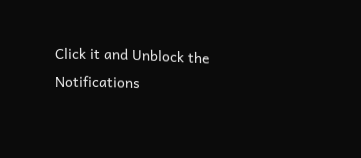Click it and Unblock the Notifications